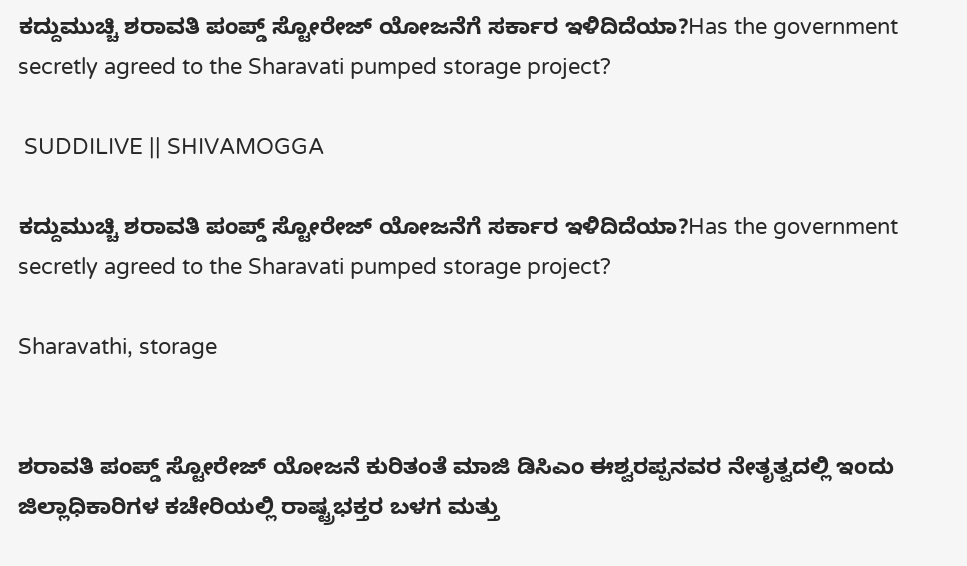ಕದ್ದುಮುಚ್ಚಿ ಶರಾವತಿ ಪಂಪ್ಡ್ ಸ್ಟೋರೇಜ್ ಯೋಜನೆಗೆ ಸರ್ಕಾರ ಇಳಿದಿದೆಯಾ?Has the government secretly agreed to the Sharavati pumped storage project?

 SUDDILIVE || SHIVAMOGGA

ಕದ್ದುಮುಚ್ಚಿ ಶರಾವತಿ ಪಂಪ್ಡ್ ಸ್ಟೋರೇಜ್ ಯೋಜನೆಗೆ ಸರ್ಕಾರ ಇಳಿದಿದೆಯಾ?Has the government secretly agreed to the Sharavati pumped storage project?

Sharavathi, storage


ಶರಾವತಿ ಪಂಪ್ಡ್ ಸ್ಟೋರೇಜ್ ಯೋಜನೆ ಕುರಿತಂತೆ ಮಾಜಿ ಡಿಸಿಎಂ ಈಶ್ವರಪ್ಪನವರ ನೇತೃತ್ವದಲ್ಲಿ ಇಂದು ಜಿಲ್ಲಾಧಿಕಾರಿಗಳ ಕಚೇರಿಯಲ್ಲಿ ರಾಷ್ಟ್ರಭಕ್ತರ ಬಳಗ ಮತ್ತು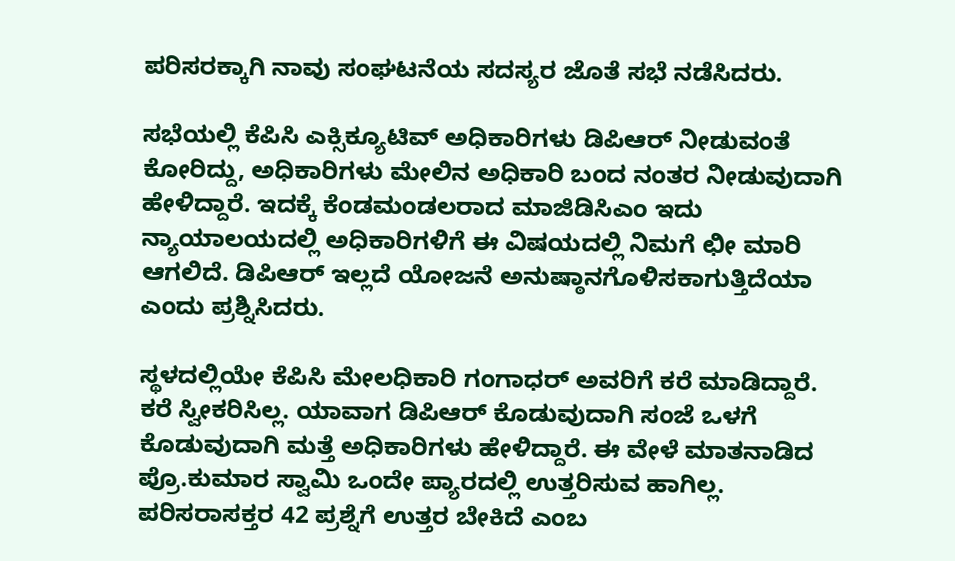ಪರಿಸರಕ್ಕಾಗಿ ನಾವು ಸಂಘಟನೆಯ ಸದಸ್ಯರ ಜೊತೆ ಸಭೆ ನಡೆಸಿದರು.

ಸಭೆಯಲ್ಲಿ ಕೆಪಿಸಿ ಎಕ್ಸಿಕ್ಯೂಟಿವ್ ಅಧಿಕಾರಿಗಳು ಡಿಪಿಆರ್ ನೀಡುವಂತೆ ಕೋರಿದ್ದು, ಅಧಿಕಾರಿಗಳು ಮೇಲಿನ ಅಧಿಕಾರಿ ಬಂದ ನಂತರ ನೀಡುವುದಾಗಿ ಹೇಳಿದ್ದಾರೆ. ಇದಕ್ಕೆ ಕೆಂಡಮಂಡಲರಾದ ಮಾಜಿಡಿಸಿಎಂ ಇದು ನ್ಯಾಯಾಲಯದಲ್ಲಿ ಅಧಿಕಾರಿಗಳಿಗೆ ಈ ವಿಷಯದಲ್ಲಿ ನಿಮಗೆ ಛೀ ಮಾರಿ ಆಗಲಿದೆ. ಡಿಪಿಆರ್ ಇಲ್ಲದೆ ಯೋಜನೆ ಅನುಷ್ಠಾನಗೊಳಿಸಕಾಗುತ್ತಿದೆಯಾ ಎಂದು ಪ್ರಶ್ನಿಸಿದರು.

ಸ್ಥಳದಲ್ಲಿಯೇ ಕೆಪಿಸಿ ಮೇಲಧಿಕಾರಿ ಗಂಗಾಧರ್ ಅವರಿಗೆ ಕರೆ ಮಾಡಿದ್ದಾರೆ. ಕರೆ ಸ್ವೀಕರಿಸಿಲ್ಲ. ಯಾವಾಗ ಡಿಪಿಆರ್ ಕೊಡುವುದಾಗಿ ಸಂಜೆ ಒಳಗೆ ಕೊಡುವುದಾಗಿ ಮತ್ತೆ ಅಧಿಕಾರಿಗಳು ಹೇಳಿದ್ದಾರೆ. ಈ ವೇಳೆ ಮಾತನಾಡಿದ ಪ್ರೊ.ಕುಮಾರ ಸ್ವಾಮಿ ಒಂದೇ ಪ್ಯಾರದಲ್ಲಿ ಉತ್ತರಿಸುವ ಹಾಗಿಲ್ಲ. ಪರಿಸರಾಸಕ್ತರ 42 ಪ್ರಶ್ನೆಗೆ ಉತ್ತರ ಬೇಕಿದೆ ಎಂಬ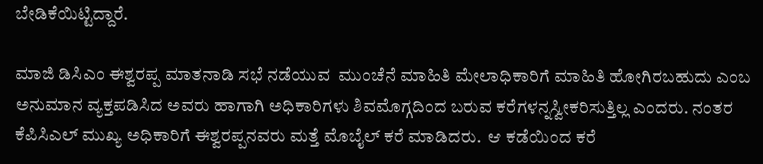ಬೇಡಿಕೆಯಿಟ್ಟಿದ್ದಾರೆ.

ಮಾಜಿ ಡಿಸಿಎಂ ಈಶ್ವರಪ್ಪ ಮಾತನಾಡಿ ಸಭೆ ನಡೆಯುವ  ಮುಂಚೆನೆ ಮಾಹಿತಿ ಮೇಲಾಧಿಕಾರಿಗೆ ಮಾಹಿತಿ ಹೋಗಿರಬಹುದು ಎಂಬ ಅನುಮಾನ ವ್ಯಕ್ತಪಡಿಸಿದ ಅವರು ಹಾಗಾಗಿ ಅಧಿಕಾರಿಗಳು ಶಿವಮೊಗ್ಗದಿಂದ ಬರುವ ಕರೆಗಳನ್ನ‌ಸ್ವೀಕರಿಸುತ್ತಿಲ್ಲ ಎಂದರು. ನಂತರ ಕೆಪಿಸಿಎಲ್ ಮುಖ್ಯ ಅಧಿಕಾರಿಗೆ ಈಶ್ವರಪ್ಪನವರು ಮತ್ತೆ ಮೊಬೈಲ್ ಕರೆ ಮಾಡಿದರು.  ಆ ಕಡೆಯಿಂದ ಕರೆ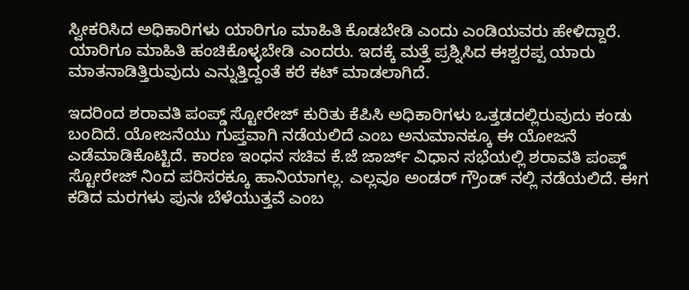ಸ್ವೀಕರಿಸಿದ ಅಧಿಕಾರಿಗಳು ಯಾರಿಗೂ ಮಾಹಿತಿ ಕೊಡಬೇಡಿ ಎಂದು ಎಂಡಿಯವರು ಹೇಳಿದ್ದಾರೆ. ಯಾರಿಗೂ ಮಾಹಿತಿ ಹಂಚಿಕೊಳ್ಳಬೇಡಿ ಎಂದರು. ಇದಕ್ಕೆ ಮತ್ತೆ ಪ್ರಶ್ನಿಸಿದ ಈಶ್ವರಪ್ಪ ಯಾರು ಮಾತನಾಡಿತ್ತಿರುವುದು ಎನ್ನುತ್ತಿದ್ದಂತೆ ಕರೆ ಕಟ್ ಮಾಡಲಾಗಿದೆ.

ಇದರಿಂದ ಶರಾವತಿ ಪಂಪ್ಡ್ ಸ್ಟೋರೇಜ್ ಕುರಿತು ಕೆಪಿಸಿ ಅಧಿಕಾರಿಗಳು ಒತ್ತಡದಲ್ಲಿರುವುದು ಕಂಡು ಬಂದಿದೆ. ಯೋಜನೆಯು ಗುಪ್ತವಾಗಿ ನಡೆಯಲಿದೆ ಎಂಬ ಅನುಮಾನಕ್ಕೂ ಈ ಯೋಜನೆ ಎಡೆಮಾಡಿಕೊಟ್ಟಿದೆ. ಕಾರಣ ಇಂಧನ ಸಚಿವ ಕೆ.ಜೆ ಜಾರ್ಜ್ ವಿಧಾನ ಸಭೆಯಲ್ಲಿ ಶರಾವತಿ ಪಂಪ್ಡ್ ಸ್ಟೋರೇಜ್ ನಿಂದ ಪರಿಸರಕ್ಕೂ ಹಾನಿಯಾಗಲ್ಲ. ಎಲ್ಲವೂ ಅಂಡರ್ ಗ್ರೌಂಡ್ ನಲ್ಲಿ ನಡೆಯಲಿದೆ. ಈಗ ಕಡಿದ ಮರಗಳು ಪುನಃ ಬೆಳೆಯುತ್ತವೆ ಎಂಬ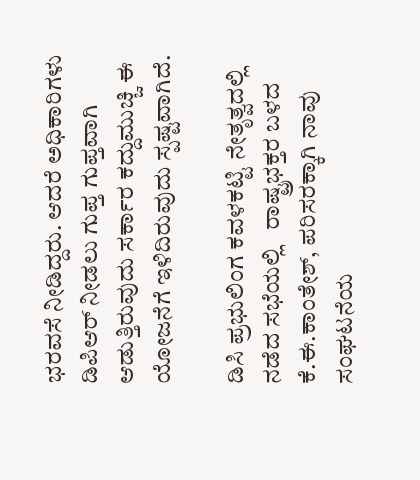ಭರವಸೆ ನೀಡಿದ್ದರು. ಆದರೆ ಅಧಿಕಾರಿಗಳು ಡಿಪಿಆರ್ ನೀಡಲು ಗುಪ್ತ ಗುಪ್ತವಾಗಿ ಆಡುತ್ತಿರುವುದು ಸರ್ಕಾರ ಕದ್ದುಮುಚ್ಚಿ ಈ ಯೋಜನೆಗೆ ಇಳಿದಿರುವುದು ಸ್ಪಷ್ಟವಾಗಿದೆ.

ಡಿಸಿ ಪ್ರಭುಲಿಂಗ ಕವಳಕಟ್ಟಿ ನೇತೃತ್ವದಲ್ಲಿ ನಡೆದ ಸಭೆಯಲ್ಲಿ   ರಾಷ್ಟ್ರಭಕ್ತರ ಬಳದ ಕೆ.ಈ.ಕಾಂತೇಶ್, ಪರಿಸರಕ್ಕಾಗಿ ನಾವು ಸಂಘಟನೆಯ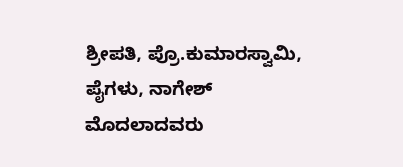ಶ್ರೀಪತಿ, ಪ್ರೊ.ಕುಮಾರಸ್ವಾಮಿ, ಪೈಗಳು, ನಾಗೇಶ್ ಮೊದಲಾದವರು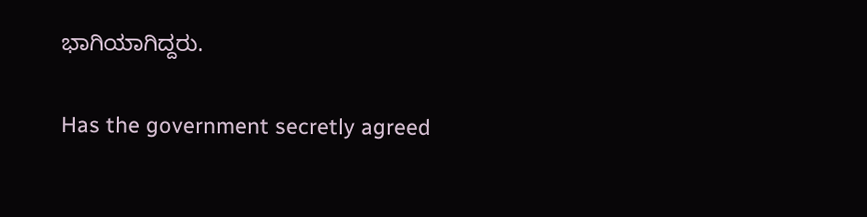ಭಾಗಿಯಾಗಿದ್ದರು.

Has the government secretly agreed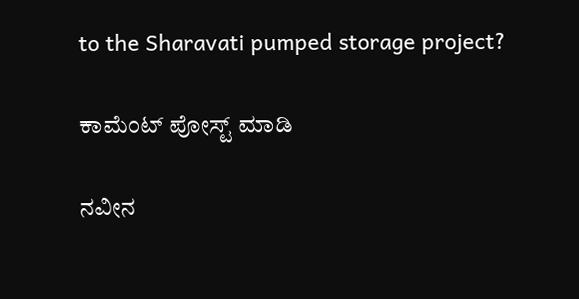to the Sharavati pumped storage project?

ಕಾಮೆಂಟ್‌‌ ಪೋಸ್ಟ್‌ ಮಾಡಿ

ನವೀನ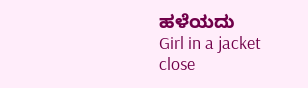ಹಳೆಯದು
Girl in a jacket
close